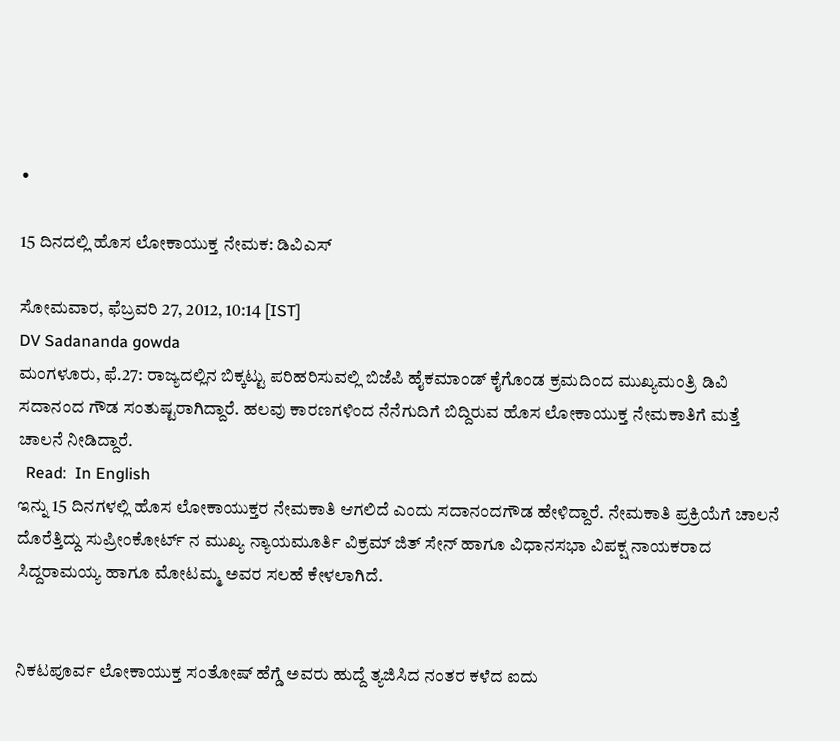•

15 ದಿನದಲ್ಲಿ ಹೊಸ ಲೋಕಾಯುಕ್ತ ನೇಮಕ: ಡಿವಿಎಸ್

ಸೋಮವಾರ, ಫೆಬ್ರವರಿ 27, 2012, 10:14 [IST]
DV Sadananda gowda
ಮಂಗಳೂರು, ಫೆ.27: ರಾಜ್ಯದಲ್ಲಿನ ಬಿಕ್ಕಟ್ಟು ಪರಿಹರಿಸುವಲ್ಲಿ ಬಿಜೆಪಿ ಹೈಕಮಾಂಡ್ ಕೈಗೊಂಡ ಕ್ರಮದಿಂದ ಮುಖ್ಯಮಂತ್ರಿ ಡಿವಿ ಸದಾನಂದ ಗೌಡ ಸಂತುಷ್ಟರಾಗಿದ್ದಾರೆ. ಹಲವು ಕಾರಣಗಳಿಂದ ನೆನೆಗುದಿಗೆ ಬಿದ್ದಿರುವ ಹೊಸ ಲೋಕಾಯುಕ್ತ ನೇಮಕಾತಿಗೆ ಮತ್ತೆ ಚಾಲನೆ ನೀಡಿದ್ದಾರೆ.
  Read:  In English
ಇನ್ನು 15 ದಿನಗಳಲ್ಲಿ ಹೊಸ ಲೋಕಾಯುಕ್ತರ ನೇಮಕಾತಿ ಆಗಲಿದೆ ಎಂದು ಸದಾನಂದಗೌಡ ಹೇಳಿದ್ದಾರೆ. ನೇಮಕಾತಿ ಪ್ರಕ್ರಿಯೆಗೆ ಚಾಲನೆ ದೊರೆತ್ತಿದ್ದು ಸುಪ್ರೀಂಕೋರ್ಟ್ ನ ಮುಖ್ಯ ನ್ಯಾಯಮೂರ್ತಿ ವಿಕ್ರಮ್ ಜಿತ್ ಸೇನ್ ಹಾಗೂ ವಿಧಾನಸಭಾ ವಿಪಕ್ಷ ನಾಯಕರಾದ ಸಿದ್ದರಾಮಯ್ಯ ಹಾಗೂ ಮೋಟಮ್ಮ ಅವರ ಸಲಹೆ ಕೇಳಲಾಗಿದೆ.


ನಿಕಟಪೂರ್ವ ಲೋಕಾಯುಕ್ತ ಸಂತೋಷ್ ಹೆಗ್ಡೆ ಅವರು ಹುದ್ದೆ ತ್ಯಜಿಸಿದ ನಂತರ ಕಳೆದ ಐದು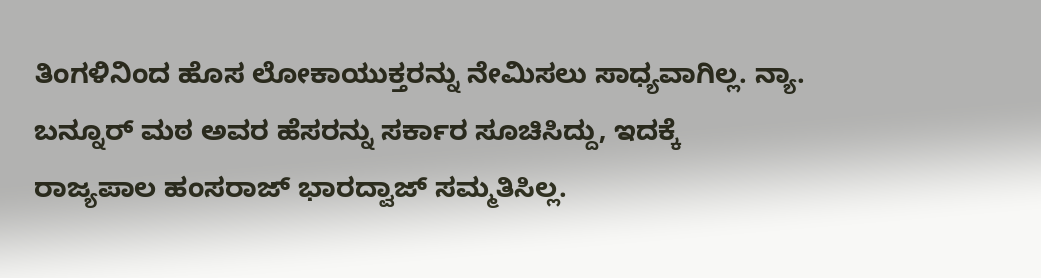ತಿಂಗಳಿನಿಂದ ಹೊಸ ಲೋಕಾಯುಕ್ತರನ್ನು ನೇಮಿಸಲು ಸಾಧ್ಯವಾಗಿಲ್ಲ. ನ್ಯಾ. ಬನ್ನೂರ್ ಮಠ ಅವರ ಹೆಸರನ್ನು ಸರ್ಕಾರ ಸೂಚಿಸಿದ್ದು, ಇದಕ್ಕೆ ರಾಜ್ಯಪಾಲ ಹಂಸರಾಜ್ ಭಾರದ್ವಾಜ್ ಸಮ್ಮತಿಸಿಲ್ಲ.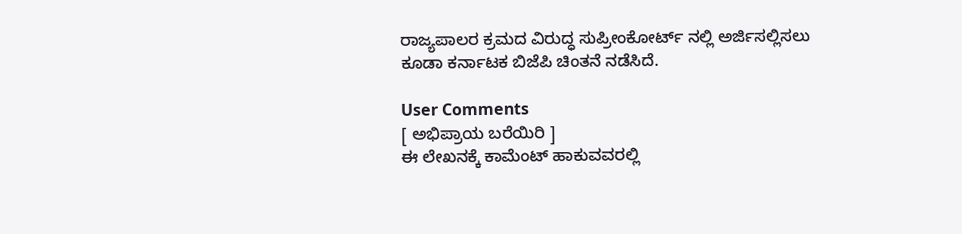ರಾಜ್ಯಪಾಲರ ಕ್ರಮದ ವಿರುದ್ಧ ಸುಪ್ರೀಂಕೋರ್ಟ್ ನಲ್ಲಿ ಅರ್ಜಿಸಲ್ಲಿಸಲು ಕೂಡಾ ಕರ್ನಾಟಕ ಬಿಜೆಪಿ ಚಿಂತನೆ ನಡೆಸಿದೆ.

User Comments
[ ಅಭಿಪ್ರಾಯ ಬರೆಯಿರಿ ]
ಈ ಲೇಖನಕ್ಕೆ ಕಾಮೆಂಟ್ ಹಾಕುವವರಲ್ಲಿ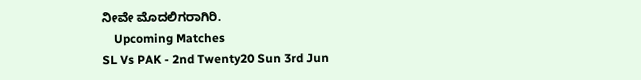ನೀವೇ ಮೊದಲಿಗರಾಗಿರಿ.
    Upcoming Matches
SL Vs PAK - 2nd Twenty20 Sun 3rd Jun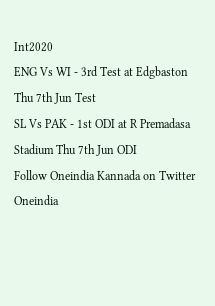Int2020
ENG Vs WI - 3rd Test at Edgbaston Thu 7th Jun Test
SL Vs PAK - 1st ODI at R Premadasa Stadium Thu 7th Jun ODI
Follow Oneindia Kannada on Twitter
Oneindia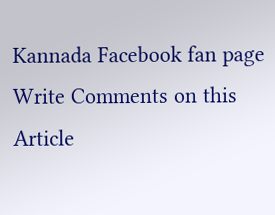Kannada Facebook fan page
Write Comments on this Article